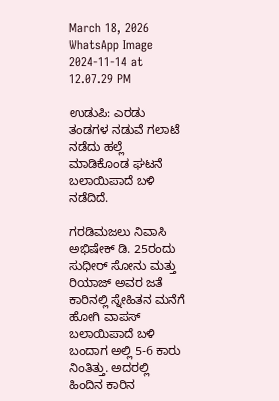March 18, 2026
WhatsApp Image 2024-11-14 at 12.07.29 PM

ಉಡುಪಿ: ಎರಡು ತಂಡಗಳ ನಡುವೆ ಗಲಾಟೆ ನಡೆದು ಹಲ್ಲೆ ಮಾಡಿಕೊಂಡ ಘಟನೆ ಬಲಾಯಿಪಾದೆ ಬಳಿ ನಡೆದಿದೆ.

ಗರಡಿಮಜಲು ನಿವಾಸಿ ಅಭಿಷೇಕ್‌ ಡಿ. 25ರಂದು ಸುಧೀರ್‌ ಸೋನು ಮತ್ತು ರಿಯಾಜ್‌ ಅವರ ಜತೆ ಕಾರಿನಲ್ಲಿ ಸ್ನೇಹಿತನ ಮನೆಗೆ ಹೋಗಿ ವಾಪಸ್‌ ಬಲಾಯಿಪಾದೆ ಬಳಿ ಬಂದಾಗ ಅಲ್ಲಿ 5-6 ಕಾರು ನಿಂತಿತ್ತು. ಅದರಲ್ಲಿ ಹಿಂದಿನ ಕಾರಿನ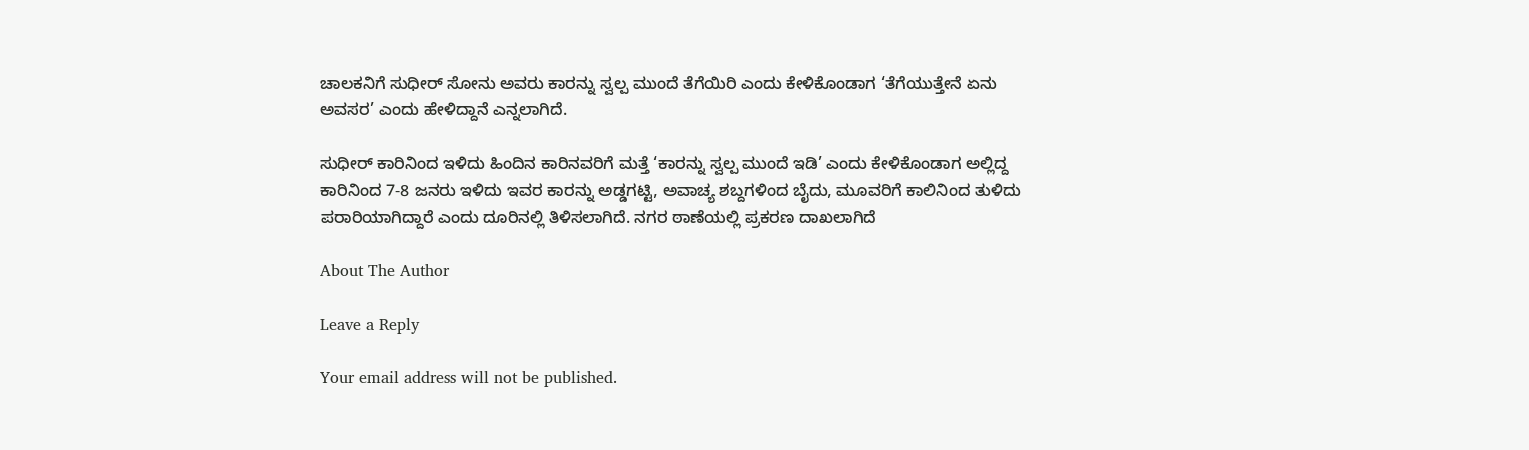ಚಾಲಕನಿಗೆ ಸುಧೀರ್‌ ಸೋನು ಅವರು ಕಾರನ್ನು ಸ್ವಲ್ಪ ಮುಂದೆ ತೆಗೆಯಿರಿ ಎಂದು ಕೇಳಿಕೊಂಡಾಗ ‘ತೆಗೆಯುತ್ತೇನೆ ಏನು ಅವಸರ’ ಎಂದು ಹೇಳಿದ್ದಾನೆ ಎನ್ನಲಾಗಿದೆ.

ಸುಧೀರ್‌ ಕಾರಿನಿಂದ ಇಳಿದು ಹಿಂದಿನ ಕಾರಿನವರಿಗೆ ಮತ್ತೆ ‘ಕಾರನ್ನು ಸ್ವಲ್ಪ ಮುಂದೆ ಇಡಿ’ ಎಂದು ಕೇಳಿಕೊಂಡಾಗ ಅಲ್ಲಿದ್ದ ಕಾರಿನಿಂದ 7-8 ಜನರು ಇಳಿದು ಇವರ ಕಾರನ್ನು ಅಡ್ಡಗಟ್ಟಿ, ಅವಾಚ್ಯ ಶಬ್ದಗಳಿಂದ ಬೈದು, ಮೂವರಿಗೆ ಕಾಲಿನಿಂದ ತುಳಿದು ಪರಾರಿಯಾಗಿದ್ದಾರೆ ಎಂದು ದೂರಿನಲ್ಲಿ ತಿಳಿಸಲಾಗಿದೆ. ನಗರ ಠಾಣೆಯಲ್ಲಿ ಪ್ರಕರಣ ದಾಖಲಾಗಿದೆ

About The Author

Leave a Reply

Your email address will not be published.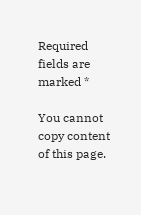Required fields are marked *

You cannot copy content of this page.